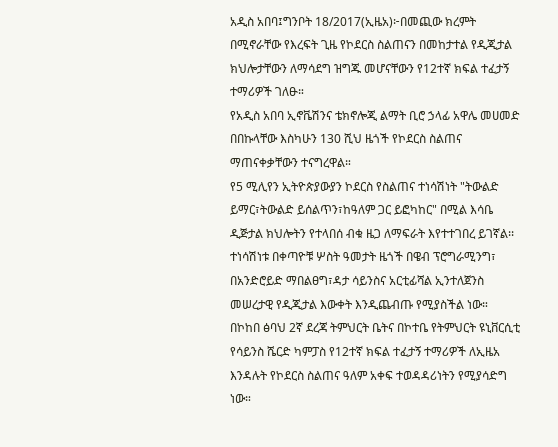አዲስ አበባ፤ግንቦት 18/2017(ኢዜአ)፦በመጪው ክረምት በሚኖራቸው የእረፍት ጊዜ የኮደርስ ስልጠናን በመከታተል የዲጂታል ክህሎታቸውን ለማሳደግ ዝግጁ መሆናቸውን የ12ተኛ ክፍል ተፈታኝ ተማሪዎች ገለፁ።
የአዲስ አበባ ኢኖቬሽንና ቴክኖሎጂ ልማት ቢሮ ኃላፊ አዋሌ መሀመድ በበኩላቸው እስካሁን 130 ሺህ ዜጎች የኮደርስ ስልጠና ማጠናቀቃቸውን ተናግረዋል።
የ5 ሚሊየን ኢትዮጵያውያን ኮደርስ የስልጠና ተነሳሽነት "ትውልድ ይማር፣ትውልድ ይሰልጥን፣ከዓለም ጋር ይፎካከር" በሚል እሳቤ ዲጅታል ክህሎትን የተላበሰ ብቁ ዜጋ ለማፍራት እየተተገበረ ይገኛል፡፡
ተነሳሽነቱ በቀጣዮቹ ሦስት ዓመታት ዜጎች በዌብ ፕሮግራሚንግ፣ በአንድሮይድ ማበልፀግ፣ዳታ ሳይንስና አርቲፊሻል ኢንተለጀንስ መሠረታዊ የዲጂታል እውቀት እንዲጨብጡ የሚያስችል ነው።
በኮከበ ፅባህ 2ኛ ደረጃ ትምህርት ቤትና በኮተቤ የትምህርት ዩኒቨርሲቲ የሳይንስ ሼርድ ካምፓስ የ12ተኛ ክፍል ተፈታኝ ተማሪዎች ለኢዜአ እንዳሉት የኮደርስ ስልጠና ዓለም አቀፍ ተወዳዳሪነትን የሚያሳድግ ነው።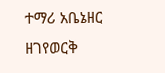ተማሪ አቤኔዘር ዘገየወርቅ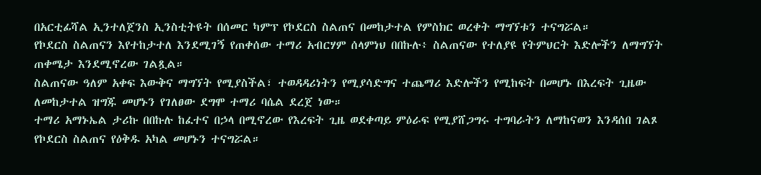በአርቲፊሻል ኢንተለጀንስ ኢንስቲትዩት በሰመር ካምፕ የኮደርስ ስልጠና በመከታተል የምስክር ወረቀት ማግኘቱን ተናግሯል።
የኮደርስ ስልጠናን እየተከታተለ እንደሚገኝ የጠቀሰው ተማሪ አብርሃም ሰላምነህ በበኩሉ፥ ስልጠናው የተለያዩ የትምህርት እድሎችን ለማግኘት ጠቀሜታ እንደሚኖረው ገልጿል።
ስልጠናው ዓለም አቀፍ እውቅና ማግኘት የሚያስችል፣ ተወዳዳሪነትን የሚያሳድግና ተጨማሪ እድሎችን የሚከፍት በመሆኑ በእረፍት ጊዜው ለመከታተል ዝግጁ መሆኑን የገለፀው ደግሞ ተማሪ ባሴል ደረጀ ነው።
ተማሪ አማኑኤል ታሪኩ በበኩሉ ከፈተና በኃላ በሚኖረው የእረፍት ጊዜ ወደቀጣይ ምዕራፍ የሚያሸጋግሩ ተግባራትን ለማከናወን እንዳሰበ ገልጾ የኮደርስ ስልጠና የዕቅዱ አካል መሆኑን ተናግሯል።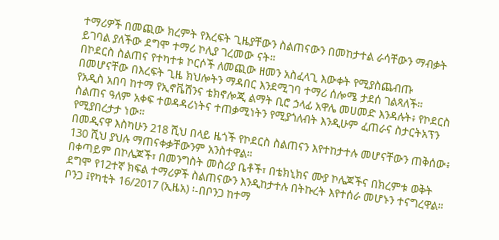ተማሪዎች በመጪው ክረምት የእረፍት ጊዜያቸውን ስልጠናውን በመከታተል ራሳቸውን ማብቃት ይገባል ያለችው ደግሞ ተማሪ ኮሊያ ገረመው ናት።
በኮደርስ ስልጠና የተካተቱ ኮርሶች ለመጪው ዘመን አስፈላጊ እውቀት የሚያስጨብጡ በመሆናቸው በእረፍት ጊዜ ክህሎትን ማዳበር እንደሚገባ ተማሪ ሰሎሜ ታደሰ ገልጻለች።
የአዲስ አበባ ከተማ የኢኖቬሽንና ቴክኖሎጂ ልማት ቢሮ ኃላፊ አዋሌ መሀመድ እንዳሉት፥ የኮደርስ ስልጠና ዓለም አቀፍ ተወዳዳሪነትና ተጠቃሚነትን የሚያጎለብት እንዲሁም ፈጠራና ስታርትአፕን የሚያበረታታ ነው።
በመዲናዋ እስካሁን 218 ሺህ በላይ ዜጎች የኮደርስ ስልጠናን እየተከታተሉ መሆናቸውን ጠቅሰው፥ 130 ሺህ ያህሉ ማጠናቀቃቸውንም አንስተዋል።
በቀጣይም በኮሌጆች፣ በመንግስት መስሪያ ቤቶች፣ በቴክኒክና ሙያ ኮሌጆችና በክረምቱ ወቅት ደግሞ የ12ተኛ ክፍል ተማሪዎች ስልጠናውን እንዲከታተሉ በትኩረት እየተሰራ መሆኑን ተናግረዋል።
ቦንጋ ፤የካቲት 16/2017 (ኢዜአ) ፡-በቦንጋ ከተማ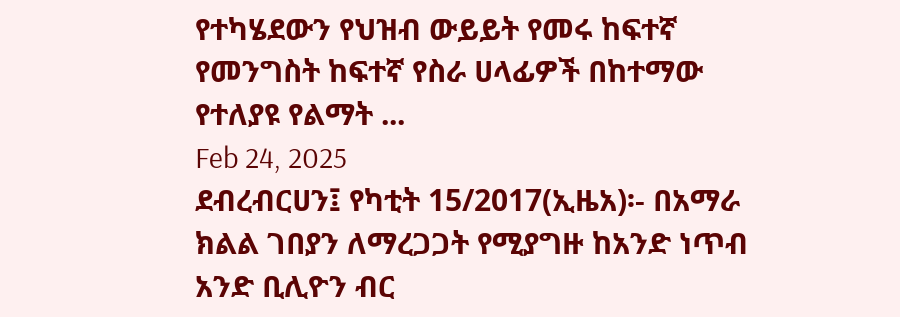የተካሄደውን የህዝብ ውይይት የመሩ ከፍተኛ የመንግስት ከፍተኛ የስራ ሀላፊዎች በከተማው የተለያዩ የልማት ...
Feb 24, 2025
ደብረብርሀን፤ የካቲት 15/2017(ኢዜአ)፡- በአማራ ክልል ገበያን ለማረጋጋት የሚያግዙ ከአንድ ነጥብ አንድ ቢሊዮን ብር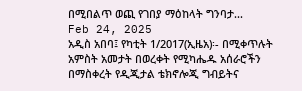በሚበልጥ ወጪ የገበያ ማዕከላት ግንባታ...
Feb 24, 2025
አዲስ አበባ፤ የካቲት 1/2017(ኢዜአ)፡- በሚቀጥሉት አምስት አመታት በወረቀት የሚካሔዱ አሰራሮችን በማስቀረት የዲጂታል ቴክኖሎጂ ግብይትና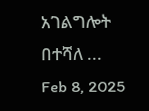አገልግሎት በተሻለ ...
Feb 8, 2025